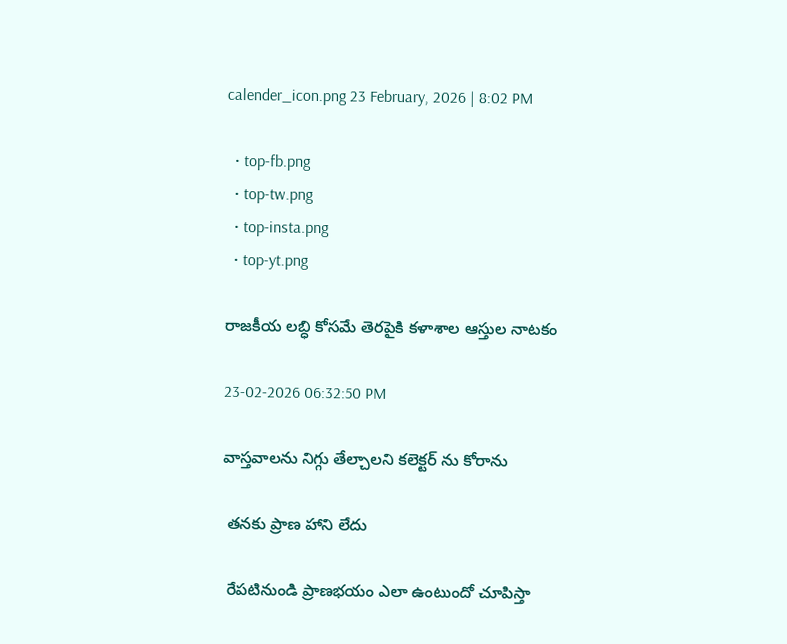calender_icon.png 23 February, 2026 | 8:02 PM

  • top-fb.png
  • top-tw.png
  • top-insta.png
  • top-yt.png

రాజకీయ లబ్ధి కోసమే తెరపైకి కళాశాల ఆస్తుల నాటకం

23-02-2026 06:32:50 PM

వాస్తవాలను నిగ్గు తేల్చాలని కలెక్టర్ ను కోరాను

 తనకు ప్రాణ హాని లేదు

 రేపటినుండి ప్రాణభయం ఎలా ఉంటుందో చూపిస్తా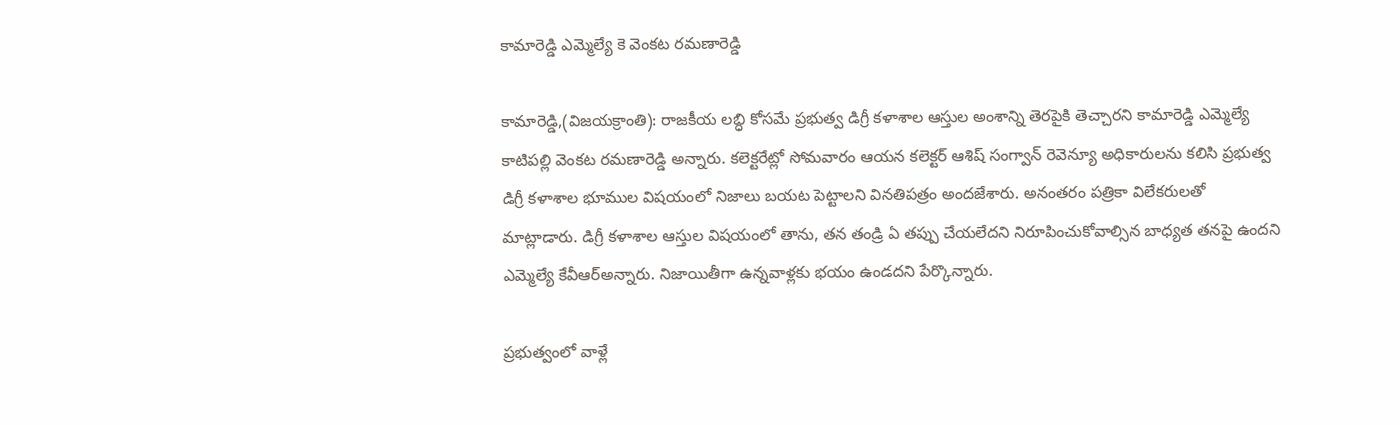కామారెడ్డి ఎమ్మెల్యే కె వెంకట రమణారెడ్డి

కామారెడ్డి,(విజయక్రాంతి): రాజకీయ లబ్ధి కోసమే ప్రభుత్వ డిగ్రీ కళాశాల ఆస్తుల అంశాన్ని తెరపైకి తెచ్చారని కామారెడ్డి ఎమ్మెల్యే కాటిపల్లి వెంకట రమణారెడ్డి అన్నారు. కలెక్టరేట్లో సోమవారం ఆయన కలెక్టర్ ఆశిష్ సంగ్వాన్ రెవెన్యూ అధికారులను కలిసి ప్రభుత్వ డిగ్రీ కళాశాల భూముల విషయంలో నిజాలు బయట పెట్టాలని వినతిపత్రం అందజేశారు. అనంతరం పత్రికా విలేకరులతో  మాట్లాడారు. డిగ్రీ కళాశాల ఆస్తుల విషయంలో తాను, తన తండ్రి ఏ తప్పు చేయలేదని నిరూపించుకోవాల్సిన బాధ్యత తనపై ఉందని ఎమ్మెల్యే కేవీఆర్అన్నారు. నిజాయితీగా ఉన్నవాళ్లకు భయం ఉండదని పేర్కొన్నారు.

ప్రభుత్వంలో వాళ్లే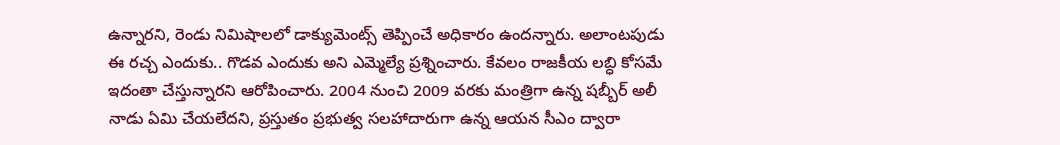ఉన్నారని, రెండు నిమిషాలలో డాక్యుమెంట్స్ తెప్పించే అధికారం ఉందన్నారు. అలాంటపుడు ఈ రచ్చ ఎందుకు.. గొడవ ఎందుకు అని ఎమ్మెల్యే ప్రశ్నించారు. కేవలం రాజకీయ లబ్ధి కోసమే ఇదంతా చేస్తున్నారని ఆరోపించారు. 2004 నుంచి 2009 వరకు మంత్రిగా ఉన్న షబ్బీర్ అలీ నాడు ఏమి చేయలేదని, ప్రస్తుతం ప్రభుత్వ సలహాదారుగా ఉన్న ఆయన సీఎం ద్వారా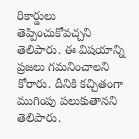రికార్డులు తెప్పించుకోవచ్చని తెలిపారు. ఈ విషయాన్ని ప్రజలు గమనించాలని కోరారు. దీనికి కచ్చితంగా ముగింపు పలుకుతానని తెలిపారు.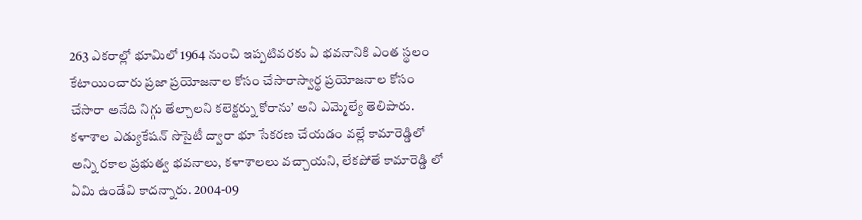263 ఎకరాల్లో భూమిలో 1964 నుంచి ఇప్పటివరకు ఏ భవనానికి ఎంత స్థలం కేటాయించారు ప్రజా ప్రయోజనాల కోసం చేసారాస్వార్థ ప్రయోజనాల కోసం చేసారా అనేది నిగ్గు తేల్చాలని కలెక్టర్ను కోరాను’ అని ఎమ్మెల్యే తెలిపారు. కళాశాల ఎడ్యుకేషన్ సొసైటీ ద్వారా భూ సేకరణ చేయడం వల్లే కామారెడ్డిలో అన్ని రకాల ప్రభుత్వ భవనాలు, కళాశాలలు వచ్చాయని, లేకపోతే కామారెడ్డి లో ఏమి ఉండేవి కాదన్నారు. 2004-09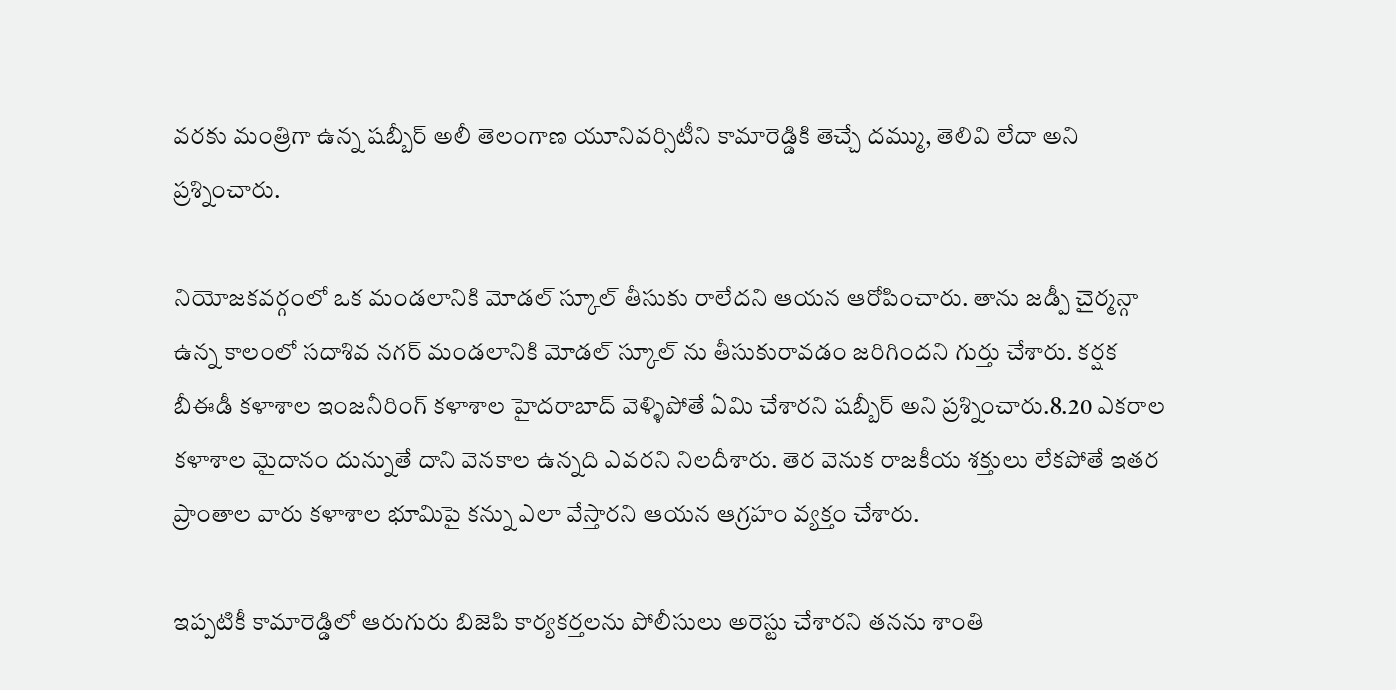వరకు మంత్రిగా ఉన్న షబ్బీర్ అలీ తెలంగాణ యూనివర్సిటీని కామారెడ్డికి తెచ్చే దమ్ము, తెలివి లేదా అని ప్రశ్నించారు.

నియోజకవర్గంలో ఒక మండలానికి మోడల్ స్కూల్ తీసుకు రాలేదని ఆయన ఆరోపించారు. తాను జడ్పీ చైర్మన్గా ఉన్న కాలంలో సదాశివ నగర్ మండలానికి మోడల్ స్కూల్ ను తీసుకురావడం జరిగిందని గుర్తు చేశారు. కర్షక బీఈడీ కళాశాల ఇంజనీరింగ్ కళాశాల హైదరాబాద్ వెళ్ళిపోతే ఏమి చేశారని షబ్బీర్ అని ప్రశ్నించారు.8.20 ఎకరాల కళాశాల మైదానం దున్నుతే దాని వెనకాల ఉన్నది ఎవరని నిలదీశారు. తెర వెనుక రాజకీయ శక్తులు లేకపోతే ఇతర ప్రాంతాల వారు కళాశాల భూమిపై కన్ను ఎలా వేస్తారని ఆయన ఆగ్రహం వ్యక్తం చేశారు.

ఇప్పటికీ కామారెడ్డిలో ఆరుగురు బిజెపి కార్యకర్తలను పోలీసులు అరెస్టు చేశారని తనను శాంతి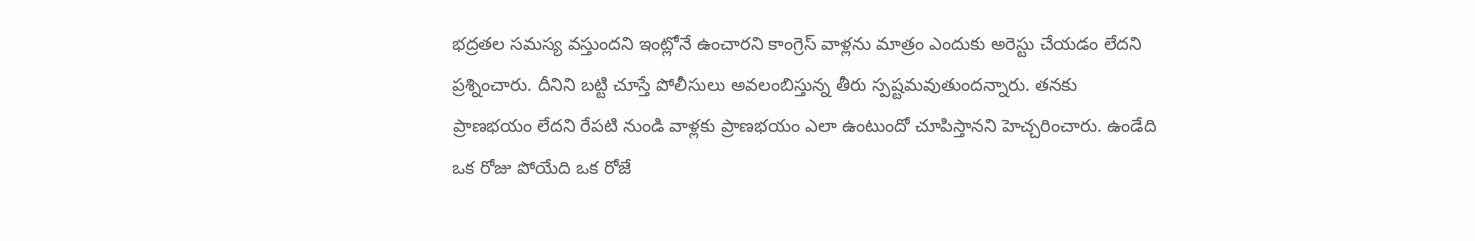భద్రతల సమస్య వస్తుందని ఇంట్లోనే ఉంచారని కాంగ్రెస్ వాళ్లను మాత్రం ఎందుకు అరెస్టు చేయడం లేదని ప్రశ్నించారు. దీనిని బట్టి చూస్తే పోలీసులు అవలంబిస్తున్న తీరు స్పష్టమవుతుందన్నారు. తనకు ప్రాణభయం లేదని రేపటి నుండి వాళ్లకు ప్రాణభయం ఎలా ఉంటుందో చూపిస్తానని హెచ్చరించారు. ఉండేది ఒక రోజు పోయేది ఒక రోజే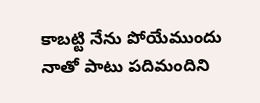కాబట్టి నేను పోయేముందు నాతో పాటు పదిమందిని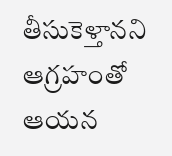తీసుకెళ్తానని ఆగ్రహంతో  ఆయన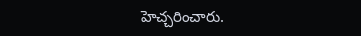హెచ్చరించారు.